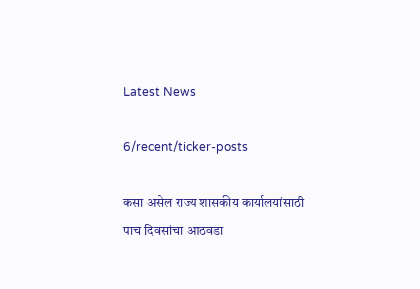Latest News

6/recent/ticker-posts

कसा असेल राज्य शासकीय कार्यालयांसाठी पाच दिवसांचा आठवडा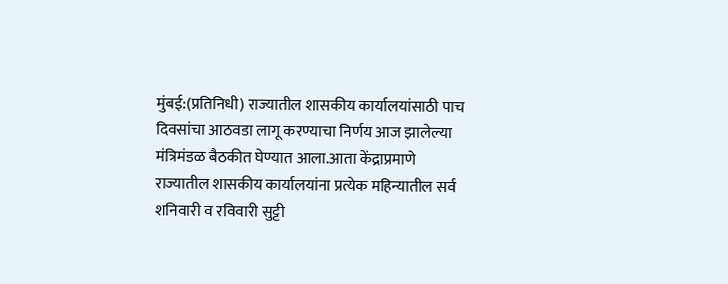मुंबई:(प्रतिनिधी) राज्यातील शासकीय कार्यालयांसाठी पाच दिवसांचा आठवडा लागू करण्याचा निर्णय आज झालेल्या मंत्रिमंडळ बैठकीत घेण्यात आला.आता केंद्राप्रमाणे राज्यातील शासकीय कार्यालयांना प्रत्येक महिन्यातील सर्व शनिवारी व रविवारी सुट्टी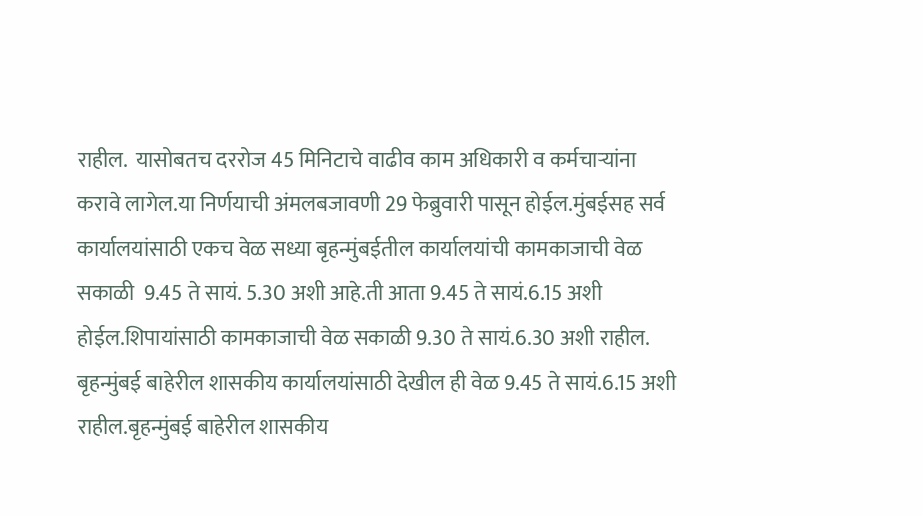राहील.  यासोबतच दररोज 45 मिनिटाचे वाढीव काम अधिकारी व कर्मचाऱ्यांना करावे लागेल.या निर्णयाची अंमलबजावणी 29 फेब्रुवारी पासून होईल.मुंबईसह सर्व कार्यालयांसाठी एकच वेळ सध्या बृहन्मुंबईतील कार्यालयांची कामकाजाची वेळ सकाळी  9.45 ते सायं. 5.30 अशी आहे.ती आता 9.45 ते सायं.6.15 अशी होईल.शिपायांसाठी कामकाजाची वेळ सकाळी 9.30 ते सायं.6.30 अशी राहील. बृहन्मुंबई बाहेरील शासकीय कार्यालयांसाठी देखील ही वेळ 9.45 ते सायं.6.15 अशी राहील.बृहन्मुंबई बाहेरील शासकीय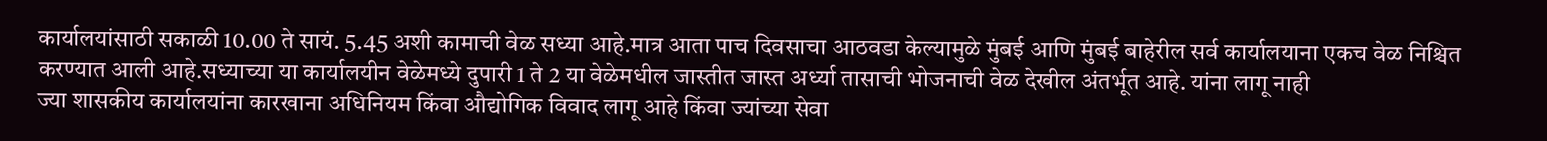कार्यालयांसाठी सकाळी 10.00 ते सायं. 5.45 अशी कामाची वेळ सध्या आहे.मात्र आता पाच दिवसाचा आठवडा केल्यामुळे मुंबई आणि मुंबई बाहेरील सर्व कार्यालयाना एकच वेळ निश्चित करण्यात आली आहे.सध्याच्या या कार्यालयीन वेळेमध्ये दुपारी 1 ते 2 या वेळेमधील जास्तीत जास्त अर्ध्या तासाची भोजनाची वेळ देखील अंतर्भूत आहे. यांना लागू नाही
ज्या शासकीय कार्यालयांना कारखाना अधिनियम किंवा औद्योगिक विवाद लागू आहे किंवा ज्यांच्या सेवा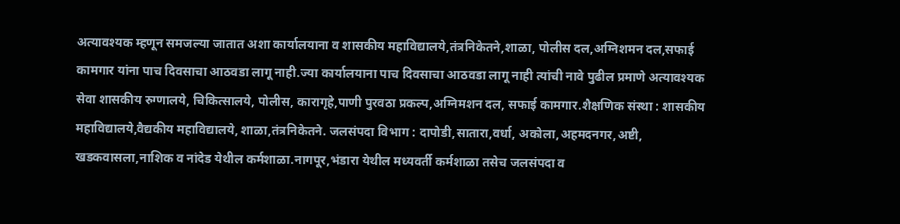अत्यावश्यक म्हणून समजल्या जातात अशा कार्यालयाना व शासकीय महाविद्यालये,तंत्रनिकेतने,शाळा, पोलीस दल,अग्निशमन दल,सफाई कामगार यांना पाच दिवसाचा आठवडा लागू नाही.ज्या कार्यालयाना पाच दिवसाचा आठवडा लागू नाही त्यांची नावे पुढील प्रमाणे अत्यावश्यक सेवा शासकीय रुग्णालये, चिकित्सालये, पोलीस, कारागृहे,पाणी पुरवठा प्रकल्प,अग्निमशन दल, सफाई कामगार.शैक्षणिक संस्था : शासकीय महाविद्यालये,वैद्यकीय महाविद्यालये, शाळा,तंत्रनिकेतने. जलसंपदा विभाग : दापोडी,सातारा,वर्धा, अकोला,अहमदनगर,अष्टी, खडकवासला,नाशिक व नांदेड येथील कर्मशाळा.नागपूर,भंडारा येथील मध्यवर्ती कर्मशाळा तसेच जलसंपदा व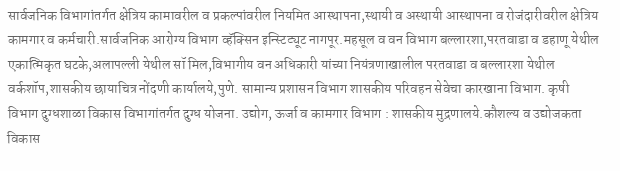सार्वजनिक विभागांतर्गत क्षेत्रिय कामावरील व प्रकल्पांवरील नियमित आस्थापना,स्थायी व अस्थायी आस्थापना व रोजंदारीवरील क्षेत्रिय कामगार व कर्मचारी.सार्वजनिक आरोग्य विभाग व्हॅक्सिन इन्स्टिट्यूट नागपूर.महसूल व वन विभाग बल्लारशा,परतवाडा व डहाणू येथील एकात्मिकृत घटके,अलापल्ली येथील सॉ मिल,विभागीय वन अधिकारी यांच्या नियंत्रणाखालील परतवाडा व बल्लारशा येथील वर्कशॉप,शासकीय छायाचित्र नोंदणी कार्यालये,पुणे. सामान्य प्रशासन विभाग शासकीय परिवहन सेवेचा कारखाना विभाग. कृषी विभाग दुग्धशाळा विकास विभागांतर्गत दुग्ध योजना. उद्योग, ऊर्जा व कामगार विभाग : शासकीय मुद्रणालये.कौशल्य व उद्योजकता विकास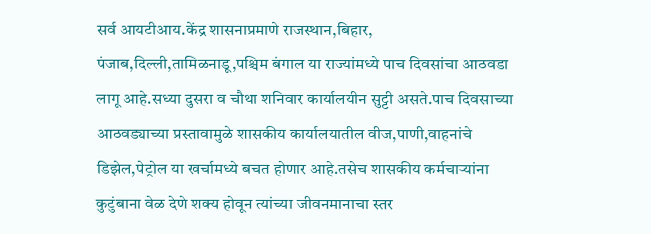सर्व आयटीआय.केंद्र शासनाप्रमाणे राजस्थान,बिहार, पंजाब,दिल्ली,तामिळनाडू,पश्चिम बंगाल या राज्यांमध्ये पाच दिवसांचा आठवडा लागू आहे.सध्या दुसरा व चौथा शनिवार कार्यालयीन सुट्टी असते.पाच दिवसाच्या आठवड्याच्या प्रस्तावामुळे शासकीय कार्यालयातील वीज,पाणी,वाहनांचे डिझेल,पेट्रोल या खर्चामध्ये बचत होणार आहे.तसेच शासकीय कर्मचाऱ्यांना कुटुंबाना वेळ देणे शक्य होवून त्यांच्या जीवनमानाचा स्तर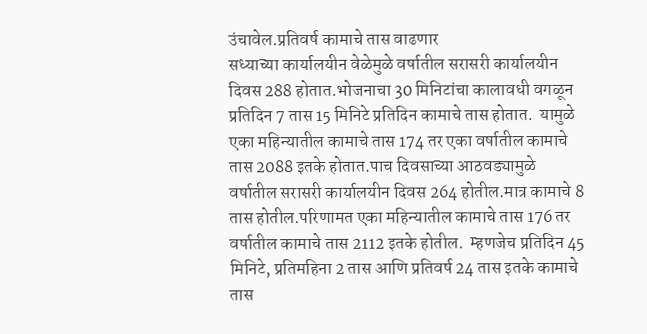उंचावेल.प्रतिवर्ष कामाचे तास वाढणार
सध्याच्या कार्यालयीन वेळेमुळे वर्षातील सरासरी कार्यालयीन दिवस 288 होतात.भोजनाचा 30 मिनिटांचा कालावधी वगळून प्रतिदिन 7 तास 15 मिनिटे प्रतिदिन कामाचे तास होतात.  यामुळे एका महिन्यातील कामाचे तास 174 तर एका वर्षातील कामाचे तास 2088 इतके होतात.पाच दिवसाच्या आठवड्यामुळे वर्षातील सरासरी कार्यालयीन दिवस 264 होतील.मात्र कामाचे 8 तास होतील.परिणामत एका महिन्यातील कामाचे तास 176 तर वर्षातील कामाचे तास 2112 इतके होतील.  म्हणजेच प्रतिदिन 45 मिनिटे, प्रतिमहिना 2 तास आणि प्रतिवर्ष 24 तास इतके कामाचे तास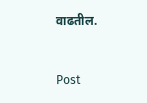वाढतील.


Post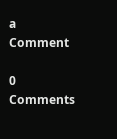a Comment

0 Comments